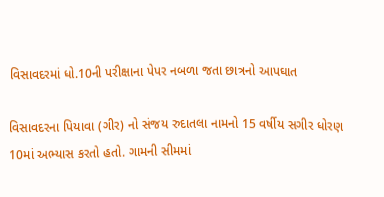વિસાવદરમાં ધો.10ની પરીક્ષાના પેપર નબળા જતા છાત્રનો આપઘાત

વિસાવદરના પિયાવા (ગીર) નો સંજય રુદાતલા નામનો 15 વર્ષીય સગીર ધોરણ 10માં અભ્યાસ કરતો હતો. ગામની સીમમાં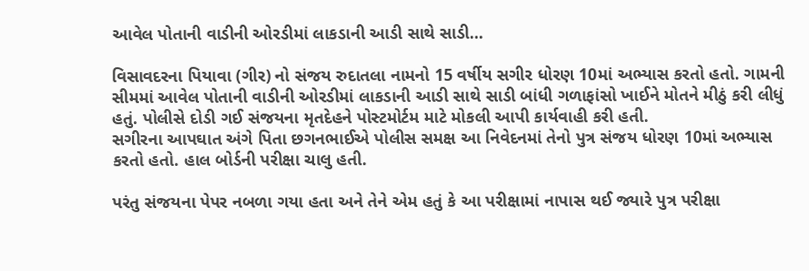આવેલ પોતાની વાડીની ઓરડીમાં લાકડાની આડી સાથે સાડી…

વિસાવદરના પિયાવા (ગીર) નો સંજય રુદાતલા નામનો 15 વર્ષીય સગીર ધોરણ 10માં અભ્યાસ કરતો હતો. ગામની સીમમાં આવેલ પોતાની વાડીની ઓરડીમાં લાકડાની આડી સાથે સાડી બાંધી ગળાફાંસો ખાઈને મોતને મીઠું કરી લીધું હતું. પોલીસે દોડી ગઈ સંજયના મૃતદેહને પોસ્ટમોર્ટમ માટે મોકલી આપી કાર્યવાહી કરી હતી.
સગીરના આપઘાત અંગે પિતા છગનભાઈએ પોલીસ સમક્ષ આ નિવેદનમાં તેનો પુત્ર સંજય ધોરણ 10માં અભ્યાસ કરતો હતો. હાલ બોર્ડની પરીક્ષા ચાલુ હતી.

પરંતુ સંજયના પેપર નબળા ગયા હતા અને તેને એમ હતું કે આ પરીક્ષામાં નાપાસ થઈ જ્યારે પુત્ર પરીક્ષા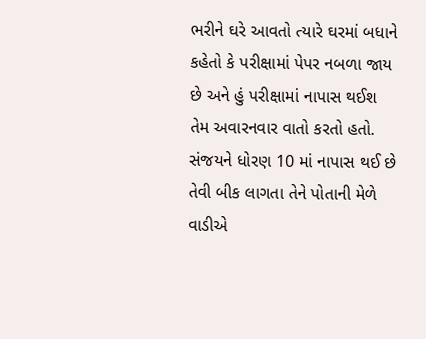ભરીને ઘરે આવતો ત્યારે ઘરમાં બધાને કહેતો કે પરીક્ષામાં પેપર નબળા જાય છે અને હું પરીક્ષામાં નાપાસ થઈશ તેમ અવારનવાર વાતો કરતો હતો. સંજયને ધોરણ 10 માં નાપાસ થઈ છે તેવી બીક લાગતા તેને પોતાની મેળે વાડીએ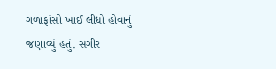ગળાફાંસો ખાઈ લીધો હોવાનું જણાવ્યું હતું. સગીર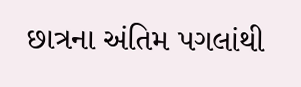છાત્રના અંતિમ પગલાંથી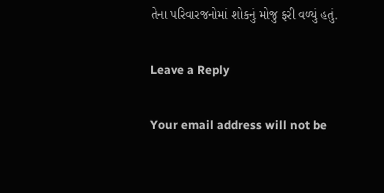તેના પરિવારજનોમાં શોકનું મોજુ ફરી વળ્યું હતું.

Leave a Reply

Your email address will not be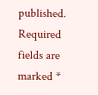published. Required fields are marked *